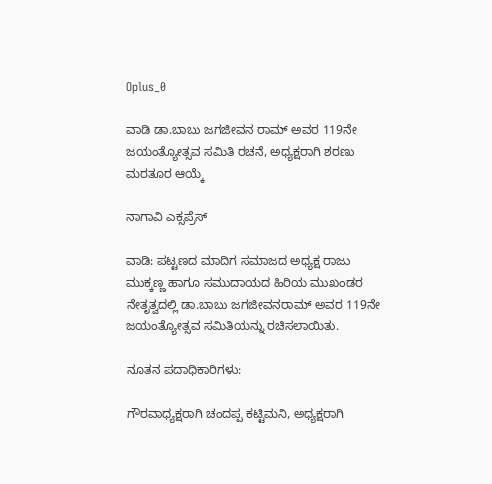Oplus_0

ವಾಡಿ ಡಾ.ಬಾಬು ಜಗಜೀವನ ರಾಮ್ ಅವರ 119ನೇ ಜಯಂತ್ಯೋತ್ಸವ ಸಮಿತಿ ರಚನೆ, ಅಧ್ಯಕ್ಷರಾಗಿ ಶರಣು ಮರತೂರ ಆಯ್ಕೆ

ನಾಗಾವಿ ಎಕ್ಸಪ್ರೆಸ್

ವಾಡಿ: ಪಟ್ಟಣದ ಮಾದಿಗ ಸಮಾಜದ ಅಧ್ಯಕ್ಷ ರಾಜು ಮುಕ್ಕಣ್ಣ ಹಾಗೂ ಸಮುದಾಯದ ಹಿರಿಯ ಮುಖಂಡರ ನೇತೃತ್ವದಲ್ಲಿ ಡಾ.ಬಾಬು ಜಗಜೀವನರಾಮ್ ಅವರ 119ನೇ ಜಯಂತ್ಯೋತ್ಸವ ಸಮಿತಿಯನ್ನು ರಚಿಸಲಾಯಿತು.

ನೂತನ ಪದಾಧಿಕಾರಿಗಳು:

ಗೌರವಾಧ್ಯಕ್ಷರಾಗಿ ಚಂದಪ್ಪ ಕಟ್ಟಿಮನಿ, ಅಧ್ಯಕ್ಷರಾಗಿ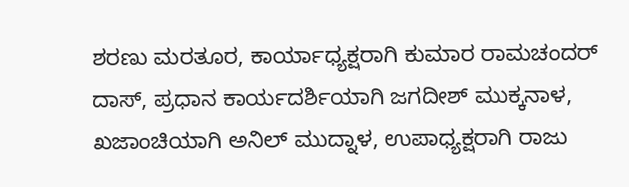ಶರಣು ಮರತೂರ, ಕಾರ್ಯಾಧ್ಯಕ್ಷರಾಗಿ ಕುಮಾರ ರಾಮಚಂದರ್ ದಾಸ್, ಪ್ರಧಾನ ಕಾರ್ಯದರ್ಶಿಯಾಗಿ ಜಗದೀಶ್ ಮುಕ್ಕನಾಳ, ಖಜಾಂಚಿಯಾಗಿ ಅನಿಲ್ ಮುದ್ನಾಳ, ಉಪಾಧ್ಯಕ್ಷರಾಗಿ ರಾಜು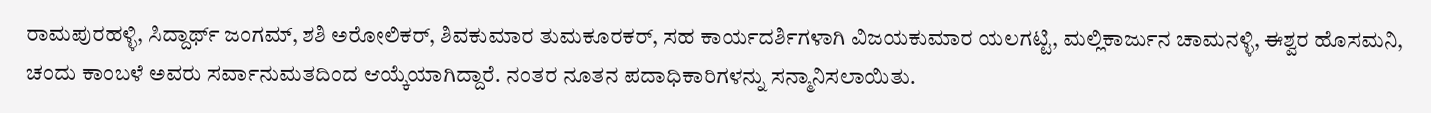ರಾಮಪುರಹಳ್ಳಿ, ಸಿದ್ದಾರ್ಥ್ ಜಂಗಮ್, ಶಶಿ ಅರೋಲಿಕರ್, ಶಿವಕುಮಾರ ತುಮಕೂರಕರ್, ಸಹ ಕಾರ್ಯದರ್ಶಿಗಳಾಗಿ ವಿಜಯಕುಮಾರ ಯಲಗಟ್ಟಿ, ಮಲ್ಲಿಕಾರ್ಜುನ ಚಾಮನಳ್ಳಿ, ಈಶ್ವರ ಹೊಸಮನಿ, ಚಂದು ಕಾಂಬಳೆ ಅವರು ಸರ್ವಾನುಮತದಿಂದ ಆಯ್ಕೆಯಾಗಿದ್ದಾರೆ. ನಂತರ ನೂತನ ಪದಾಧಿಕಾರಿಗಳನ್ನು ಸನ್ಮಾನಿಸಲಾಯಿತು.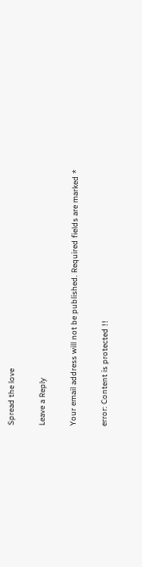Spread the love

Leave a Reply

Your email address will not be published. Required fields are marked *

error: Content is protected !!